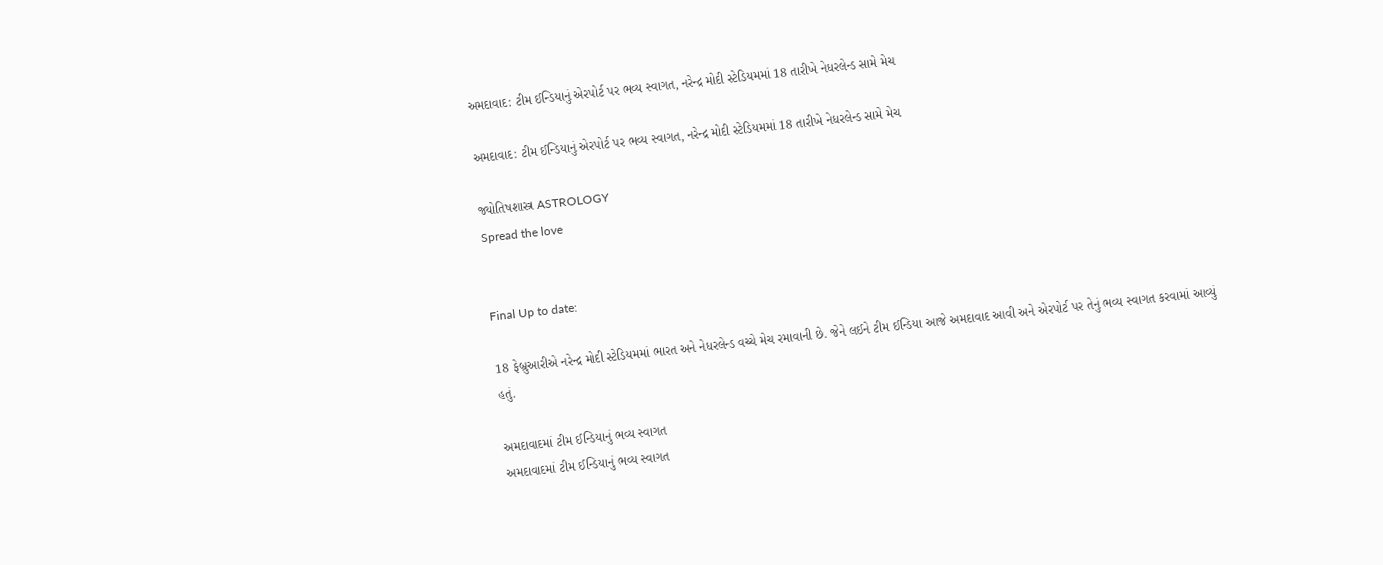અમદાવાદ: ટીમ ઈન્ડિયાનું એરપોર્ટ પર ભવ્ય સ્વાગત, નરેન્દ્ર મોદી સ્ટેડિયમમાં 18 તારીખે નેધરલેન્ડ સામે મેચ

અમદાવાદ: ટીમ ઈન્ડિયાનું એરપોર્ટ પર ભવ્ય સ્વાગત, નરેન્દ્ર મોદી સ્ટેડિયમમાં 18 તારીખે નેધરલેન્ડ સામે મેચ

જ્યોતિષશાસ્ત્ર ASTROLOGY
Spread the love


Final Up to date:

18 ફેબ્રુઆરીએ નરેન્દ્ર મોદી સ્ટેડિયમમાં ભારત અને નેધરલેન્ડ વચ્ચે મેચ રમાવાની છે. જેને લઈને ટીમ ઈન્ડિયા આજે અમદાવાદ આવી અને એરપોર્ટ પર તેનું ભવ્ય સ્વાગત કરવામાં આવ્યું હતું.

અમદાવાદમાં ટીમ ઈન્ડિયાનું ભવ્ય સ્વાગત
અમદાવાદમાં ટીમ ઈન્ડિયાનું ભવ્ય સ્વાગત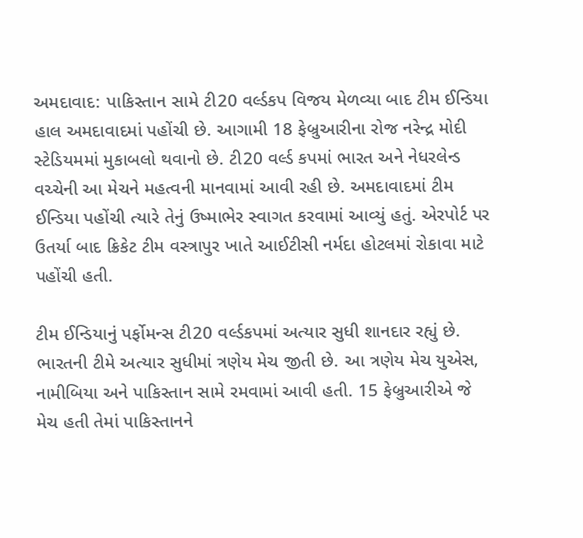અમદાવાદ: પાકિસ્તાન સામે ટી20 વર્લ્ડકપ વિજય મેળવ્યા બાદ ટીમ ઈન્ડિયા હાલ અમદાવાદમાં પહોંચી છે. આગામી 18 ફેબ્રુઆરીના રોજ નરેન્દ્ર મોદી સ્ટેડિયમમાં મુકાબલો થવાનો છે. ટી20 વર્લ્ડ કપમાં ભારત અને નેધરલેન્ડ વચ્ચેની આ મેચને મહત્વની માનવામાં આવી રહી છે. અમદાવાદમાં ટીમ ઈન્ડિયા પહોંચી ત્યારે તેનું ઉષ્માભેર સ્વાગત કરવામાં આવ્યું હતું. એરપોર્ટ પર ઉતર્યા બાદ ક્રિકેટ ટીમ વસ્ત્રાપુર ખાતે આઈટીસી નર્મદા હોટલમાં રોકાવા માટે પહોંચી હતી.

ટીમ ઈન્ડિયાનું પર્ફોમન્સ ટી20 વર્લ્ડકપમાં અત્યાર સુધી શાનદાર રહ્યું છે. ભારતની ટીમે અત્યાર સુધીમાં ત્રણેય મેચ જીતી છે. આ ત્રણેય મેચ યુએસ, નામીબિયા અને પાકિસ્તાન સામે રમવામાં આવી હતી. 15 ફેબ્રુઆરીએ જે મેચ હતી તેમાં પાકિસ્તાનને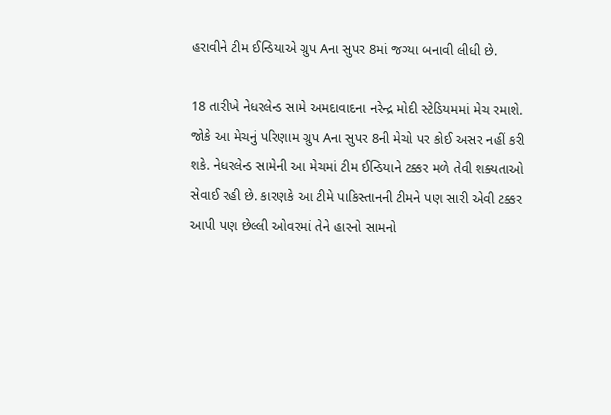હરાવીને ટીમ ઈન્ડિયાએ ગ્રુપ Aના સુપર 8માં જગ્યા બનાવી લીધી છે.

18 તારીખે નેધરલેન્ડ સામે અમદાવાદના નરેન્દ્ર મોદી સ્ટેડિયમમાં મેચ રમાશે. જોકે આ મેચનું પરિણામ ગ્રુપ Aના સુપર 8ની મેચો પર કોઈ અસર નહીં કરી શકે. નેધરલેન્ડ સામેની આ મેચમાં ટીમ ઈન્ડિયાને ટક્કર મળે તેવી શક્યતાઓ સેવાઈ રહી છે. કારણકે આ ટીમે પાકિસ્તાનની ટીમને પણ સારી એવી ટક્કર આપી પણ છેલ્લી ઓવરમાં તેને હારનો સામનો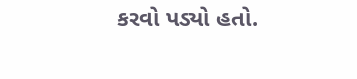કરવો પડ્યો હતો.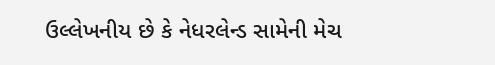ઉલ્લેખનીય છે કે નેધરલેન્ડ સામેની મેચ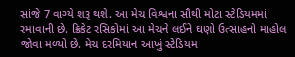સાંજે 7 વાગ્યે શરૂ થશે. આ મેચ વિશ્વના સૌથી મોટા સ્ટેડિયમમાં રમાવાની છે. ક્રિકેટ રસિકોમાં આ મેચને લઈને ઘણો ઉત્સાહનો માહોલ જોવા મળ્યો છે. મેચ દરમિયાન આખું સ્ટેડિયમ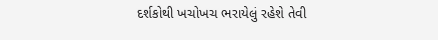દર્શકોથી ખચોખચ ભરાયેલું રહેશે તેવી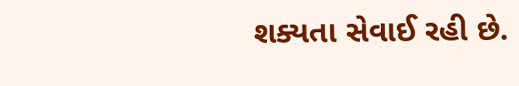શક્યતા સેવાઈ રહી છે.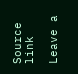Source link

Leave a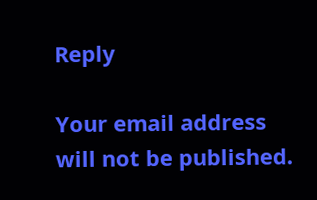Reply

Your email address will not be published.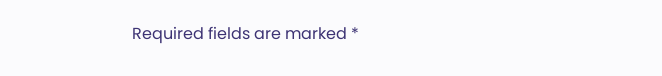Required fields are marked *